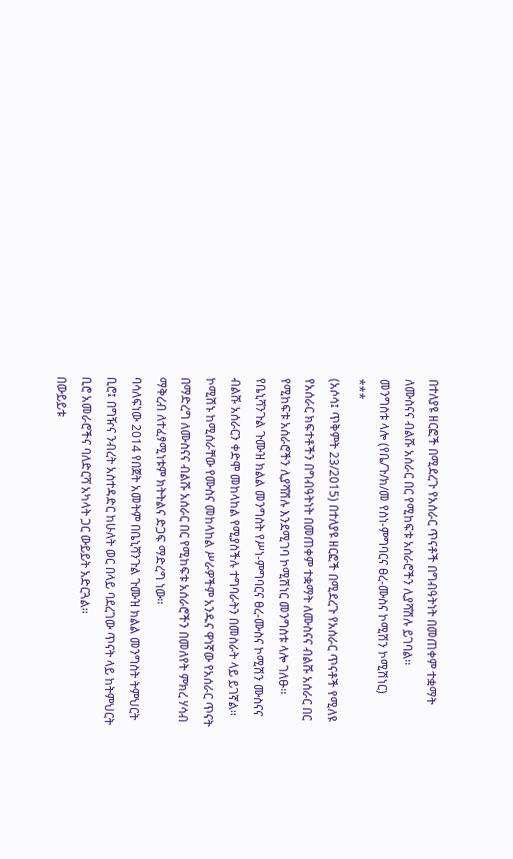በተለያዩ ዘርፎች በሚደረጉ የአሰራር ጥናቶች በግብዓትነት በመጠቀም ተቋማት ለሙስናና ብልሹ አሰራር በር የሚከፍቱ አሰራሮችን ሊያሻሽሉ ይገባል፡፡
መንግስቱ ላሎ (የቤ/ጉ/ክ/መ የስነ-ምግባርና ፀረ-ሙስና ኮሚሽን ኮሚሽነር)
***
(አሶሳ፤ ጥቅምት 23/2015) በተለያዩ ዘርፎች በሚደረጉ የአሰራር ጥናቶች የሚለዩ የአሰራር ክፍተቶችን በግብዓትነት በመጠቀም ተቋማት ለሙስናና ብልሹ አሰራር በር የሚከፍቱ አሰራሮችን ሊያሻሽሉ እንደሚገባ ኮሚሽነር መንግስቱ ላሎ ገለፁ፡፡
የቤኒሻንጉል ጉሙዝ ክልል መንግስት የሥነ-ምግባርና ፀረ-ሙስና ኮሚሽን ሙስናና ብልሹ አሰራርን ቀድሞ መከላከል የሚያስችሉ ተግባራትን በመስራት ላይ ይገኛል፡፡ ኮሚሽኑ ከሚሰራቸው የሙስና መከላከል ሥራዎችም አንዱና ዋነኛው የአሰራር ጥናት በማድረግ ለሙስናና ብልሹ አሰራር በር የሚከፍቱ አሰራሮችን በመለየት ምክረ ሃሳብ ማቅረብ ለተፈፃሚነቱም ክትትልና ድጋፍ ማድረግ ነው፡፡
ባሳለፍነው 2014 የበጀት አመትም በቤኒሻንጉል ጉሙዝ ክልል መንግስት ትምህርት ቢሮ፤ በግዥና ንብረት አስተዳድር ከሁለት ወር በላይ ባደረገው ጥናት ላይ ከትምህርት ቢሮ አመራሮችና ባለድርሻ አካላት ጋር ውይይት አድርጓል፡፡
በውይይቱ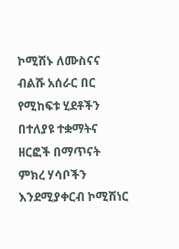ኮሚሽኑ ለሙስናና ብልሹ አሰራር በር የሚከፍቱ ሂደቶችን በተለያዩ ተቋማትና ዘርፎች በማጥናት ምክረ ሃሳቦችን እንደሚያቀርብ ኮሚሽነር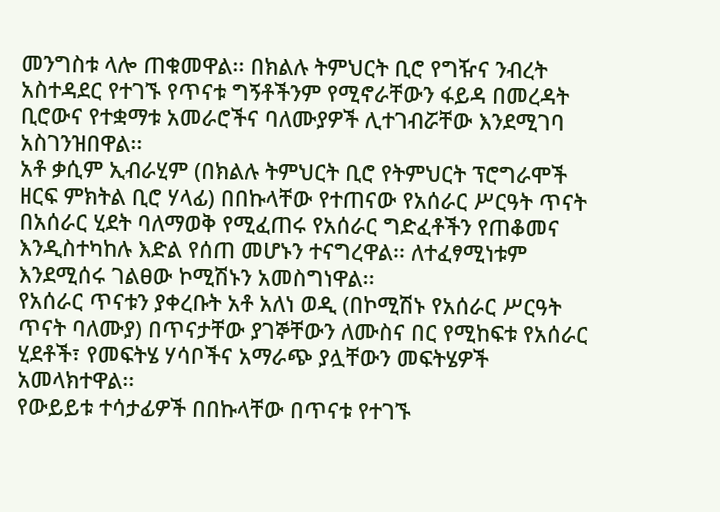መንግስቱ ላሎ ጠቁመዋል፡፡ በክልሉ ትምህርት ቢሮ የግዥና ንብረት አስተዳደር የተገኙ የጥናቱ ግኝቶችንም የሚኖራቸውን ፋይዳ በመረዳት ቢሮውና የተቋማቱ አመራሮችና ባለሙያዎች ሊተገብሯቸው እንደሚገባ አስገንዝበዋል፡፡
አቶ ቃሲም ኢብራሂም (በክልሉ ትምህርት ቢሮ የትምህርት ፕሮግራሞች ዘርፍ ምክትል ቢሮ ሃላፊ) በበኩላቸው የተጠናው የአሰራር ሥርዓት ጥናት በአሰራር ሂደት ባለማወቅ የሚፈጠሩ የአሰራር ግድፈቶችን የጠቆመና እንዲስተካከሉ እድል የሰጠ መሆኑን ተናግረዋል፡፡ ለተፈፃሚነቱም እንደሚሰሩ ገልፀው ኮሚሽኑን አመስግነዋል፡፡
የአሰራር ጥናቱን ያቀረቡት አቶ አለነ ወዲ (በኮሚሽኑ የአሰራር ሥርዓት ጥናት ባለሙያ) በጥናታቸው ያገኞቸውን ለሙስና በር የሚከፍቱ የአሰራር ሂደቶች፣ የመፍትሄ ሃሳቦችና አማራጭ ያሏቸውን መፍትሄዎች አመላክተዋል፡፡
የውይይቱ ተሳታፊዎች በበኩላቸው በጥናቱ የተገኙ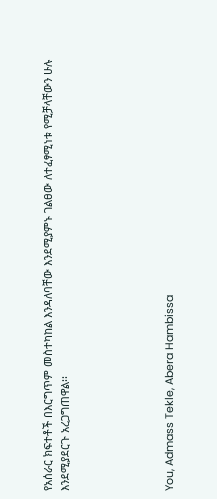የአሰራር ክፍተቶች በእርግጥም መስተካከል እንዳለባቸው እንደሚያምኑ ገልፀው ለተፈፃሚነቱ የሚቻላቸውን ሁሉ እንደሚያደርጉ አረጋግጠዋል፡፡





You, Admass Tekle, Abera Hambissa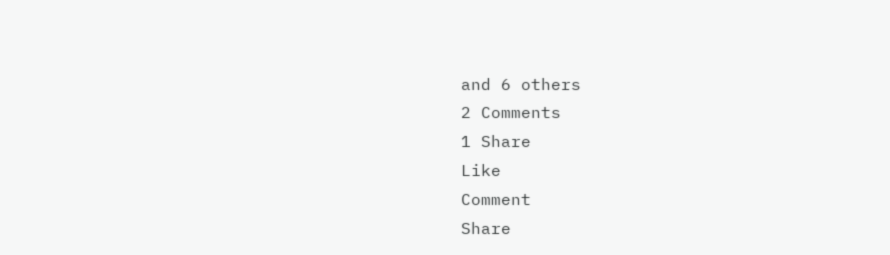and 6 others
2 Comments
1 Share
Like
Comment
Share